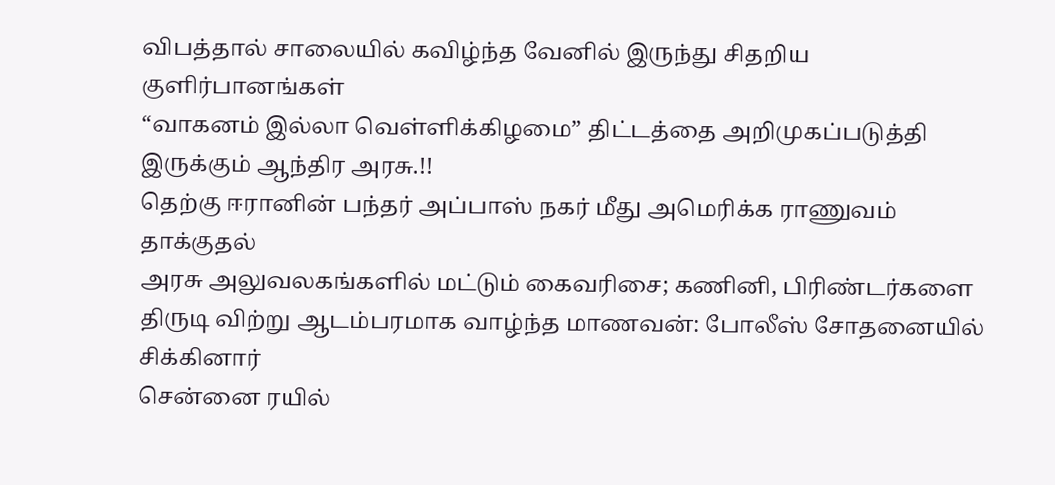விபத்தால் சாலையில் கவிழ்ந்த வேனில் இருந்து சிதறிய குளிர்பானங்கள்
“வாகனம் இல்லா வெள்ளிக்கிழமை” திட்டத்தை அறிமுகப்படுத்தி இருக்கும் ஆந்திர அரசு.!!
தெற்கு ஈரானின் பந்தர் அப்பாஸ் நகர் மீது அமெரிக்க ராணுவம் தாக்குதல்
அரசு அலுவலகங்களில் மட்டும் கைவரிசை; கணினி, பிரிண்டர்களை திருடி விற்று ஆடம்பரமாக வாழ்ந்த மாணவன்: போலீஸ் சோதனையில் சிக்கினார்
சென்னை ரயில்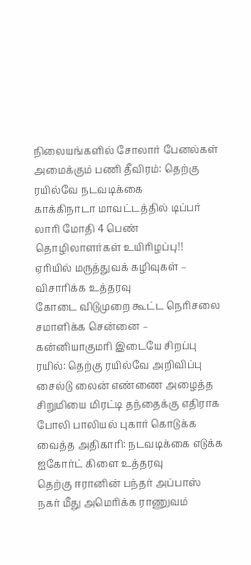நிலையங்களில் சோலார் பேனல்கள் அமைக்கும் பணி தீவிரம்: தெற்கு ரயில்வே நடவடிக்கை
காக்கிநாடா மாவட்டத்தில் டிப்பர் லாரி மோதி 4 பெண் தொழிலாளர்கள் உயிரிழப்பு!!
ஏரியில் மருத்துவக் கழிவுகள் – விசாரிக்க உத்தரவு
கோடை விடுமுறை கூட்ட நெரிசலை சமாளிக்க சென்னை – கன்னியாகுமரி இடையே சிறப்பு ரயில்: தெற்கு ரயில்வே அறிவிப்பு
சைல்டு லைன் எண்ணை அழைத்த சிறுமியை மிரட்டி தந்தைக்கு எதிராக போலி பாலியல் புகார் கொடுக்க வைத்த அதிகாரி: நடவடிக்கை எடுக்க ஐகோர்ட் கிளை உத்தரவு
தெற்கு ஈரானின் பந்தர் அப்பாஸ் நகர் மீது அமெரிக்க ராணுவம்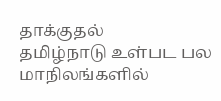தாக்குதல்
தமிழ்நாடு உள்பட பல மாநிலங்களில்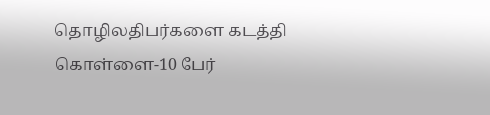தொழிலதிபர்களை கடத்தி கொள்ளை-10 பேர்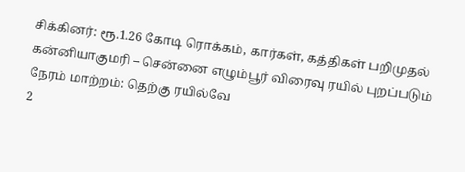சிக்கினர்: ரூ.1.26 கோடி ரொக்கம், கார்கள், கத்திகள் பறிமுதல்
கன்னியாகுமரி – சென்னை எழும்பூர் விரைவு ரயில் புறப்படும் நேரம் மாற்றம்: தெற்கு ரயில்வே
2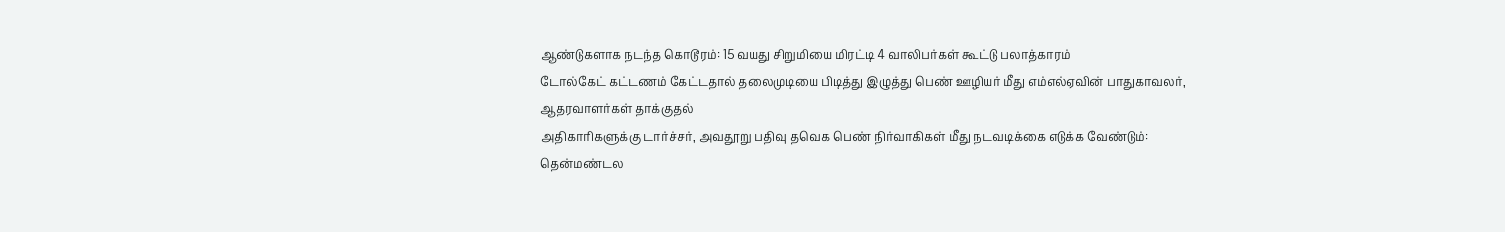ஆண்டுகளாக நடந்த கொடூரம்: 15 வயது சிறுமியை மிரட்டி 4 வாலிபர்கள் கூட்டு பலாத்காரம்
டோல்கேட் கட்டணம் கேட்டதால் தலைமுடியை பிடித்து இழுத்து பெண் ஊழியர் மீது எம்எல்ஏவின் பாதுகாவலர், ஆதரவாளர்கள் தாக்குதல்
அதிகாரிகளுக்கு டார்ச்சர், அவதூறு பதிவு தவெக பெண் நிர்வாகிகள் மீது நடவடிக்கை எடுக்க வேண்டும்: தென்மண்டல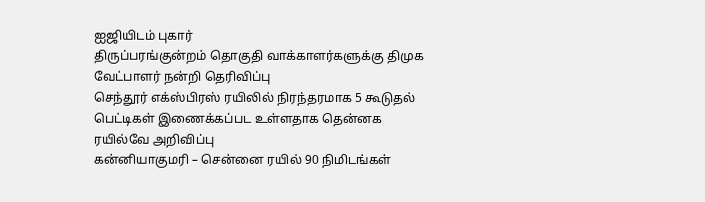ஐஜியிடம் புகார்
திருப்பரங்குன்றம் தொகுதி வாக்காளர்களுக்கு திமுக வேட்பாளர் நன்றி தெரிவிப்பு
செந்தூர் எக்ஸ்பிரஸ் ரயிலில் நிரந்தரமாக 5 கூடுதல் பெட்டிகள் இணைக்கப்பட உள்ளதாக தென்னக ரயில்வே அறிவிப்பு
கன்னியாகுமரி – சென்னை ரயில் 90 நிமிடங்கள்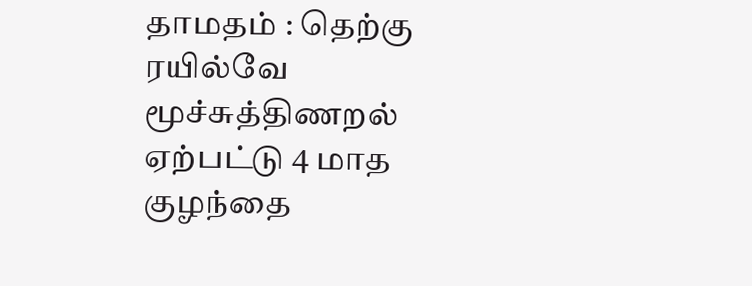தாமதம் : தெற்கு ரயில்வே
மூச்சுத்திணறல் ஏற்பட்டு 4 மாத குழந்தை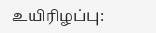உயிரிழப்பு: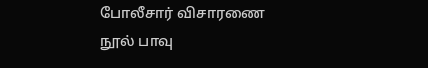போலீசார் விசாரணை
நூல் பாவு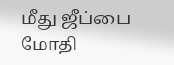மீது ஜீப்பை மோதி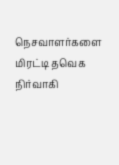நெசவாளர்களை மிரட்டி தவெக நிர்வாகி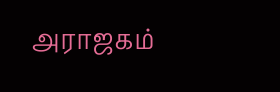அராஜகம்